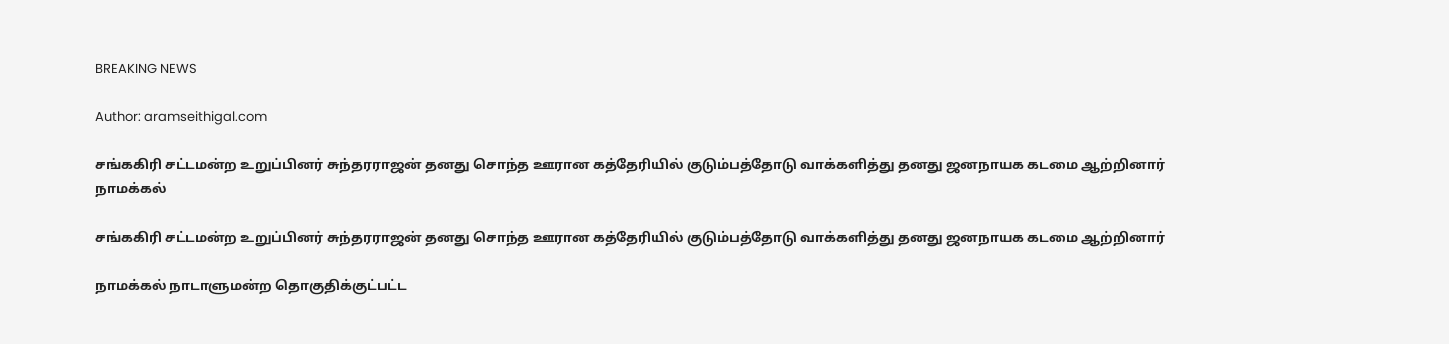BREAKING NEWS

Author: aramseithigal.com

சங்ககிரி சட்டமன்ற உறுப்பினர் சுந்தரராஜன் தனது சொந்த ஊரான கத்தேரியில் குடும்பத்தோடு வாக்களித்து தனது ஜனநாயக கடமை ஆற்றினார்
நாமக்கல்

சங்ககிரி சட்டமன்ற உறுப்பினர் சுந்தரராஜன் தனது சொந்த ஊரான கத்தேரியில் குடும்பத்தோடு வாக்களித்து தனது ஜனநாயக கடமை ஆற்றினார்

நாமக்கல் நாடாளுமன்ற தொகுதிக்குட்பட்ட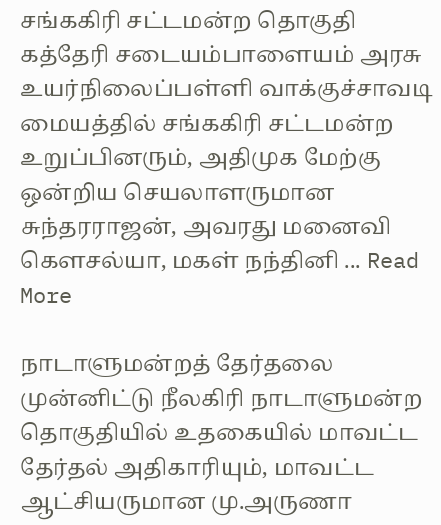சங்ககிரி சட்டமன்ற தொகுதி கத்தேரி சடையம்பாளையம் அரசு உயர்நிலைப்பள்ளி வாக்குச்சாவடி மையத்தில் சங்ககிரி சட்டமன்ற உறுப்பினரும், அதிமுக மேற்கு ஒன்றிய செயலாளருமான சுந்தரராஜன், அவரது மனைவி கௌசல்யா, மகள் நந்தினி ... Read More

நாடாளுமன்றத் தேர்தலை முன்னிட்டு நீலகிரி நாடாளுமன்ற தொகுதியில் உதகையில் மாவட்ட தேர்தல் அதிகாரியும், மாவட்ட ஆட்சியருமான மு.அருணா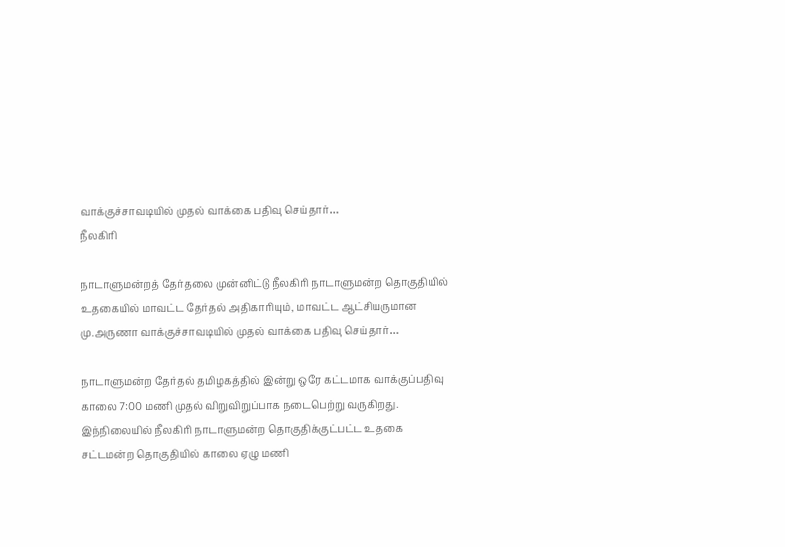வாக்குச்சாவடியில் முதல் வாக்கை பதிவு செய்தார்…
நீலகிரி

நாடாளுமன்றத் தேர்தலை முன்னிட்டு நீலகிரி நாடாளுமன்ற தொகுதியில் உதகையில் மாவட்ட தேர்தல் அதிகாரியும், மாவட்ட ஆட்சியருமான மு.அருணா வாக்குச்சாவடியில் முதல் வாக்கை பதிவு செய்தார்…

நாடாளுமன்ற தேர்தல் தமிழகத்தில் இன்று ஒரே கட்டமாக வாக்குப்பதிவு காலை 7:00 மணி முதல் விறுவிறுப்பாக நடைபெற்று வருகிறது. இந்நிலையில் நீலகிரி நாடாளுமன்ற தொகுதிக்குட்பட்ட உதகை சட்டமன்ற தொகுதியில் காலை ஏழு மணி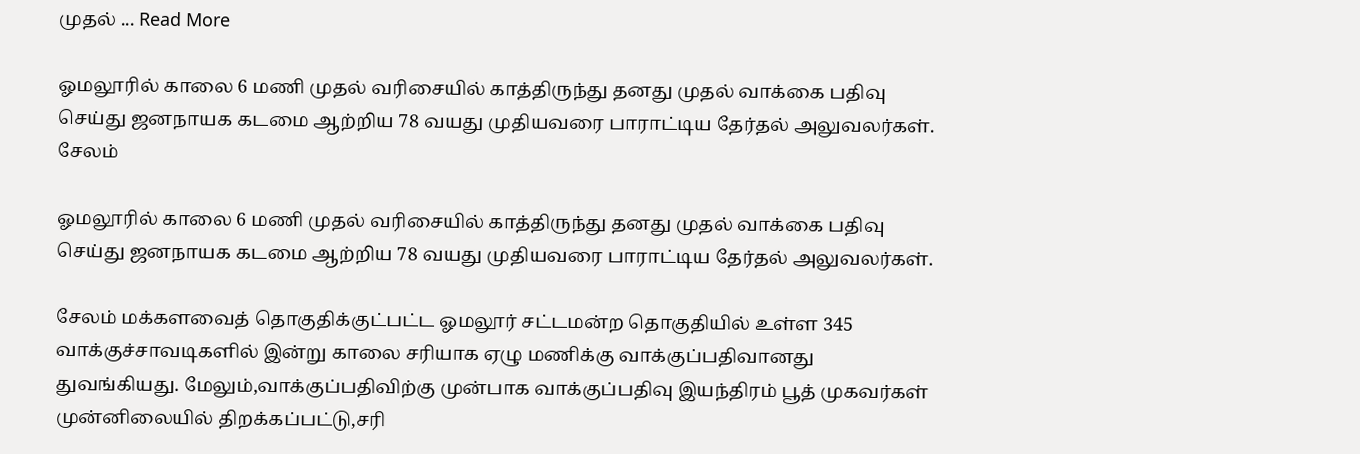முதல் ... Read More

ஓமலூரில் காலை 6 மணி முதல் வரிசையில் காத்திருந்து தனது முதல் வாக்கை பதிவு செய்து ஜனநாயக கடமை ஆற்றிய 78 வயது முதியவரை பாராட்டிய தேர்தல் அலுவலர்கள்.
சேலம்

ஓமலூரில் காலை 6 மணி முதல் வரிசையில் காத்திருந்து தனது முதல் வாக்கை பதிவு செய்து ஜனநாயக கடமை ஆற்றிய 78 வயது முதியவரை பாராட்டிய தேர்தல் அலுவலர்கள்.

சேலம் மக்களவைத் தொகுதிக்குட்பட்ட ஓமலூர் சட்டமன்ற தொகுதியில் உள்ள 345 வாக்குச்சாவடிகளில் இன்று காலை சரியாக ஏழு மணிக்கு வாக்குப்பதிவானது துவங்கியது. மேலும்,வாக்குப்பதிவிற்கு முன்பாக வாக்குப்பதிவு இயந்திரம் பூத் முகவர்கள் முன்னிலையில் திறக்கப்பட்டு,சரி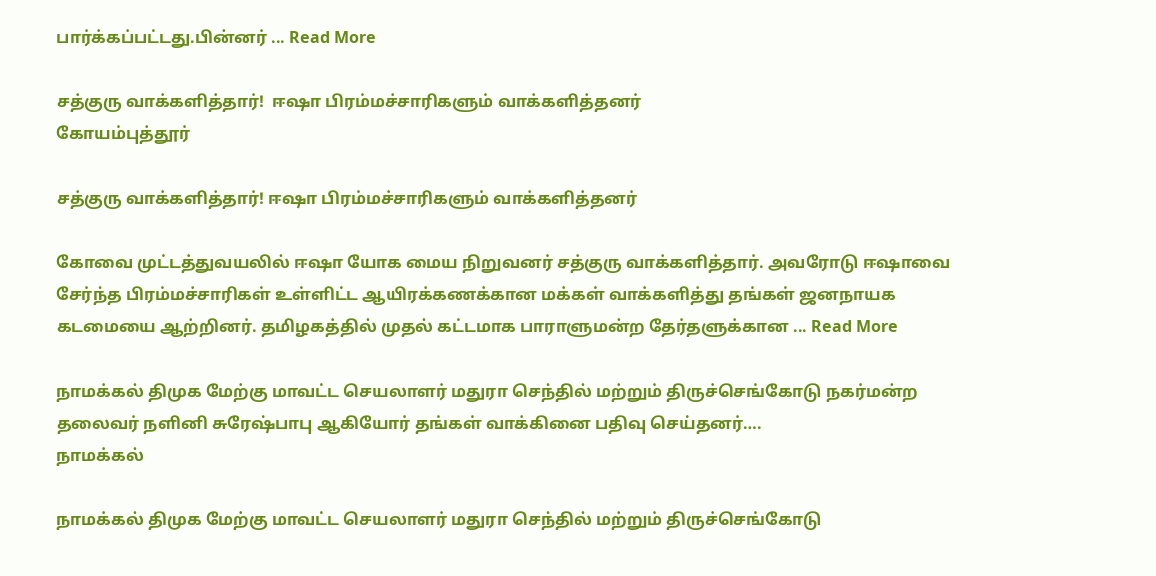பார்க்கப்பட்டது.பின்னர் ... Read More

சத்குரு வாக்களித்தார்!  ஈஷா பிரம்மச்சாரிகளும் வாக்களித்தனர்
கோயம்புத்தூர்

சத்குரு வாக்களித்தார்! ஈஷா பிரம்மச்சாரிகளும் வாக்களித்தனர்

கோவை முட்டத்துவயலில் ஈஷா யோக மைய நிறுவனர் சத்குரு வாக்களித்தார். அவரோடு ஈஷாவை சேர்ந்த பிரம்மச்சாரிகள் உள்ளிட்ட ஆயிரக்கணக்கான மக்கள் வாக்களித்து தங்கள் ஜனநாயக கடமையை ஆற்றினர். தமிழகத்தில் முதல் கட்டமாக பாராளுமன்ற தேர்தளுக்கான ... Read More

நாமக்கல் திமுக மேற்கு மாவட்ட செயலாளர் மதுரா செந்தில் மற்றும் திருச்செங்கோடு நகர்மன்ற தலைவர் நளினி சுரேஷ்பாபு ஆகியோர் தங்கள் வாக்கினை பதிவு செய்தனர்….
நாமக்கல்

நாமக்கல் திமுக மேற்கு மாவட்ட செயலாளர் மதுரா செந்தில் மற்றும் திருச்செங்கோடு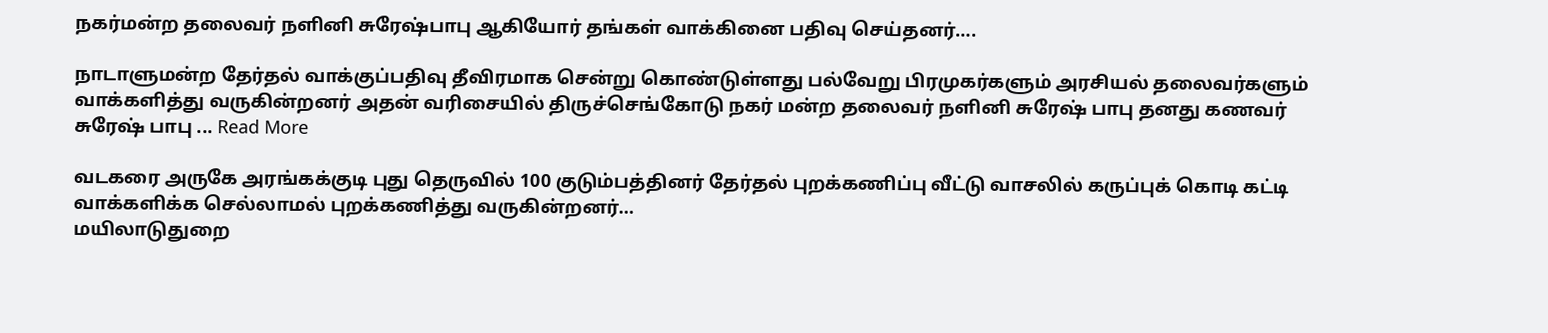நகர்மன்ற தலைவர் நளினி சுரேஷ்பாபு ஆகியோர் தங்கள் வாக்கினை பதிவு செய்தனர்….

நாடாளுமன்ற தேர்தல் வாக்குப்பதிவு தீவிரமாக சென்று கொண்டுள்ளது பல்வேறு பிரமுகர்களும் அரசியல் தலைவர்களும் வாக்களித்து வருகின்றனர் அதன் வரிசையில் திருச்செங்கோடு நகர் மன்ற தலைவர் நளினி சுரேஷ் பாபு தனது கணவர் சுரேஷ் பாபு ... Read More

வடகரை அருகே அரங்கக்குடி புது தெருவில் 100 குடும்பத்தினர் தேர்தல் புறக்கணிப்பு வீட்டு வாசலில் கருப்புக் கொடி கட்டி வாக்களிக்க செல்லாமல் புறக்கணித்து வருகின்றனர்…
மயிலாடுதுறை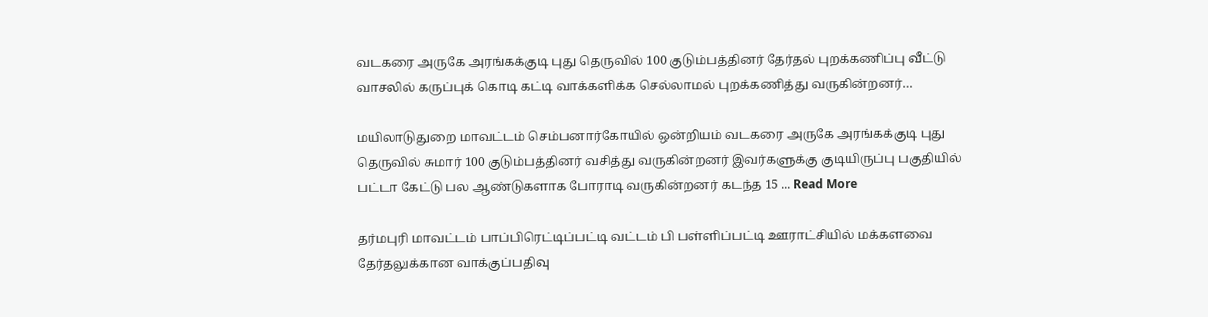வடகரை அருகே அரங்கக்குடி புது தெருவில் 100 குடும்பத்தினர் தேர்தல் புறக்கணிப்பு வீட்டு வாசலில் கருப்புக் கொடி கட்டி வாக்களிக்க செல்லாமல் புறக்கணித்து வருகின்றனர்…

மயிலாடுதுறை மாவட்டம் செம்பனார்கோயில் ஒன்றியம் வடகரை அருகே அரங்கக்குடி புது தெருவில் சுமார் 100 குடும்பத்தினர் வசித்து வருகின்றனர் இவர்களுக்கு குடியிருப்பு பகுதியில் பட்டா கேட்டு பல ஆண்டுகளாக போராடி வருகின்றனர் கடந்த 15 ... Read More

தர்மபுரி மாவட்டம் பாப்பிரெட்டிப்பட்டி வட்டம் பி பள்ளிப்பட்டி ஊராட்சியில் மக்களவை தேர்தலுக்கான வாக்குப்பதிவு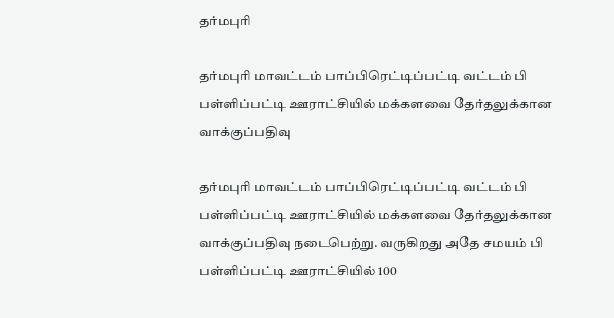தர்மபுரி

தர்மபுரி மாவட்டம் பாப்பிரெட்டிப்பட்டி வட்டம் பி பள்ளிப்பட்டி ஊராட்சியில் மக்களவை தேர்தலுக்கான வாக்குப்பதிவு

தர்மபுரி மாவட்டம் பாப்பிரெட்டிப்பட்டி வட்டம் பி பள்ளிப்பட்டி ஊராட்சியில் மக்களவை தேர்தலுக்கான வாக்குப்பதிவு நடைபெற்று. வருகிறது அதே சமயம் பி பள்ளிப்பட்டி ஊராட்சியில் 100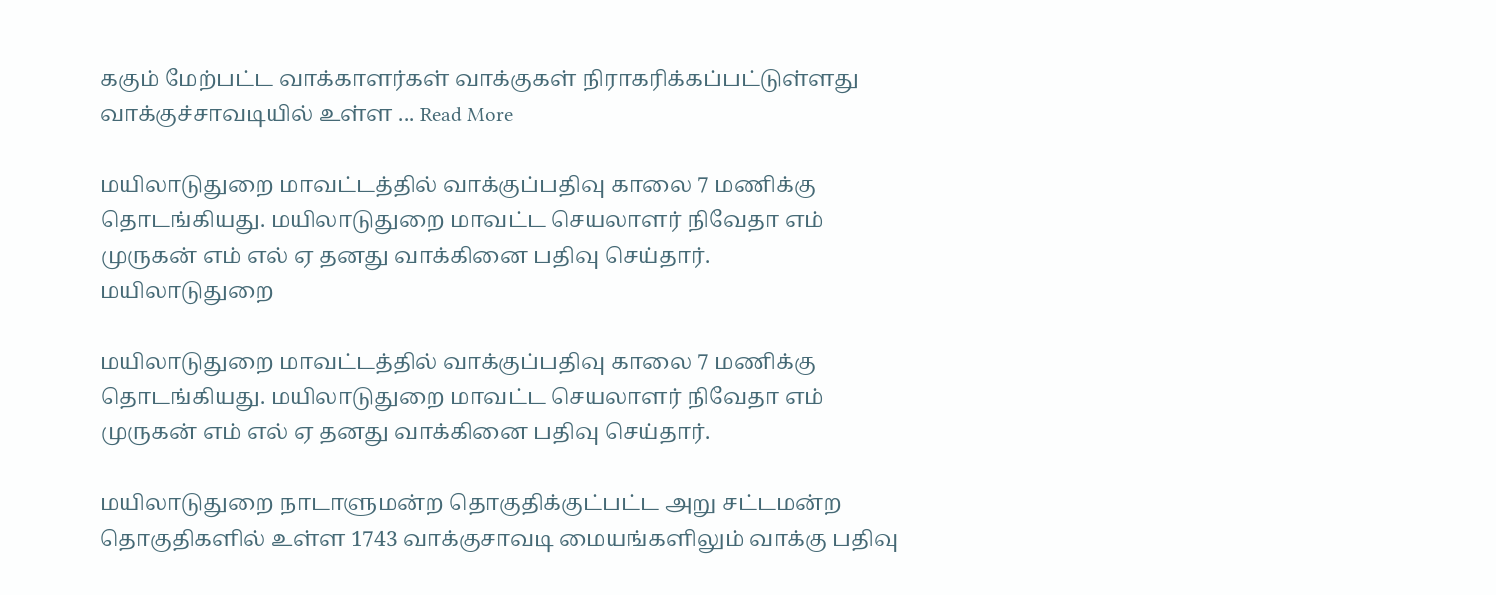ககும் மேற்பட்ட வாக்காளர்கள் வாக்குகள் நிராகரிக்கப்பட்டுள்ளது வாக்குச்சாவடியில் உள்ள ... Read More

மயிலாடுதுறை மாவட்டத்தில் வாக்குப்பதிவு காலை 7 மணிக்கு தொடங்கியது. மயிலாடுதுறை மாவட்ட செயலாளர் நிவேதா எம் முருகன் எம் எல் ஏ தனது வாக்கினை பதிவு செய்தார்.
மயிலாடுதுறை

மயிலாடுதுறை மாவட்டத்தில் வாக்குப்பதிவு காலை 7 மணிக்கு தொடங்கியது. மயிலாடுதுறை மாவட்ட செயலாளர் நிவேதா எம் முருகன் எம் எல் ஏ தனது வாக்கினை பதிவு செய்தார்.

மயிலாடுதுறை நாடாளுமன்ற தொகுதிக்குட்பட்ட அறு சட்டமன்ற தொகுதிகளில் உள்ள 1743 வாக்குசாவடி மையங்களிலும் வாக்கு பதிவு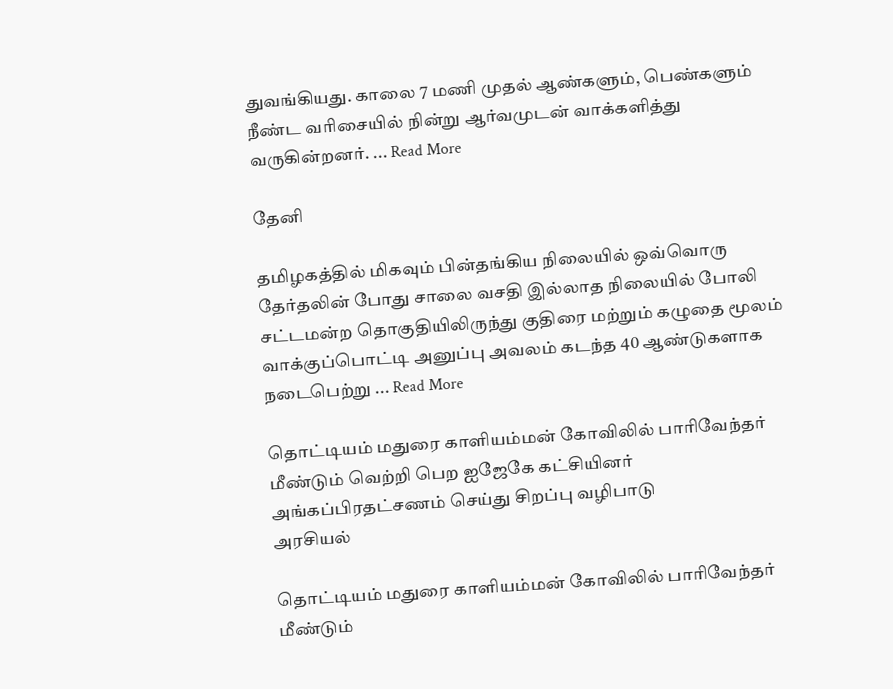துவங்கியது. காலை 7 மணி முதல் ஆண்களும், பெண்களும் நீண்ட வரிசையில் நின்று ஆர்வமுடன் வாக்களித்து வருகின்றனர். ... Read More

தேனி

தமிழகத்தில் மிகவும் பின்தங்கிய நிலையில் ஒவ்வொரு தேர்தலின் போது சாலை வசதி இல்லாத நிலையில் போலி சட்டமன்ற தொகுதியிலிருந்து குதிரை மற்றும் கழுதை மூலம் வாக்குப்பொட்டி அனுப்பு அவலம் கடந்த 40 ஆண்டுகளாக நடைபெற்று ... Read More

தொட்டியம் மதுரை காளியம்மன் கோவிலில் பாரிவேந்தர் மீண்டும் வெற்றி பெற ஐஜேகே கட்சியினர் அங்கப்பிரதட்சணம் செய்து சிறப்பு வழிபாடு
அரசியல்

தொட்டியம் மதுரை காளியம்மன் கோவிலில் பாரிவேந்தர் மீண்டும்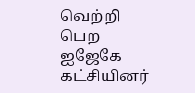வெற்றி பெற ஐஜேகே கட்சியினர்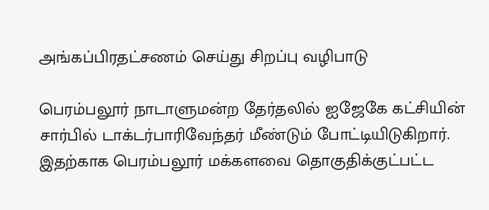அங்கப்பிரதட்சணம் செய்து சிறப்பு வழிபாடு

பெரம்பலூர் நாடாளுமன்ற தேர்தலில் ஐஜேகே கட்சியின் சார்பில் டாக்டர்பாரிவேந்தர் மீண்டும் போட்டியிடுகிறார். இதற்காக பெரம்பலூர் மக்களவை தொகுதிக்குட்பட்ட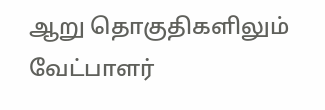ஆறு தொகுதிகளிலும் வேட்பாளர்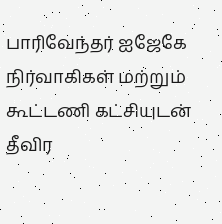பாரிவேந்தர் ஐஜேகே நிர்வாகிகள் மற்றும் கூட்டணி கட்சியுடன் தீவிர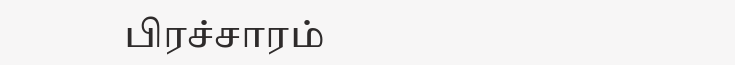பிரச்சாரம்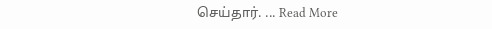செய்தார். ... Read More